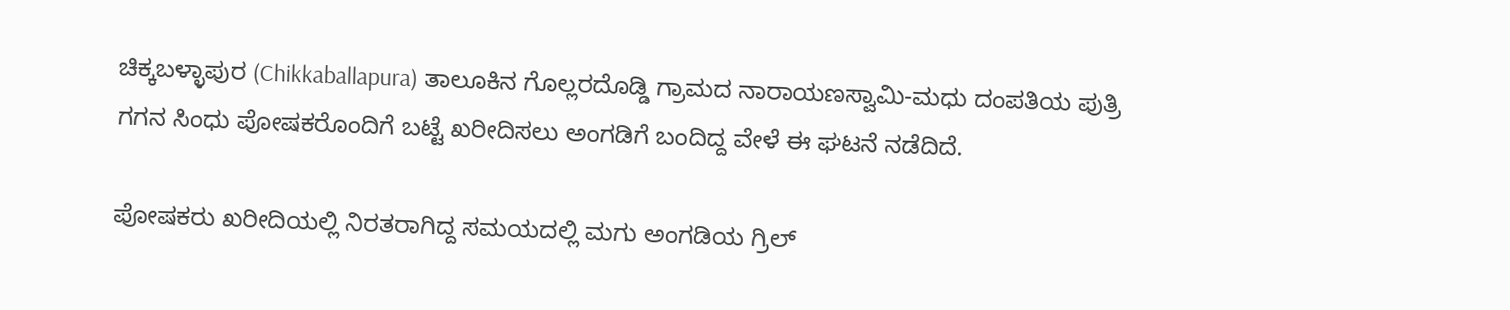ಚಿಕ್ಕಬಳ್ಳಾಪುರ (Chikkaballapura) ತಾಲೂಕಿನ ಗೊಲ್ಲರದೊಡ್ಡಿ ಗ್ರಾಮದ ನಾರಾಯಣಸ್ವಾಮಿ-ಮಧು ದಂಪತಿಯ ಪುತ್ರಿ ಗಗನ ಸಿಂಧು ಪೋಷಕರೊಂದಿಗೆ ಬಟ್ಟೆ ಖರೀದಿಸಲು ಅಂಗಡಿಗೆ ಬಂದಿದ್ದ ವೇಳೆ ಈ ಘಟನೆ ನಡೆದಿದೆ.

ಪೋಷಕರು ಖರೀದಿಯಲ್ಲಿ ನಿರತರಾಗಿದ್ದ ಸಮಯದಲ್ಲಿ ಮಗು ಅಂಗಡಿಯ ಗ್ರಿಲ್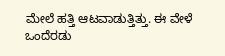ಮೇಲೆ ಹತ್ತಿ ಆಟವಾಡುತ್ತಿತ್ತು. ಈ ವೇಳೆ ಒಂದೆರಡು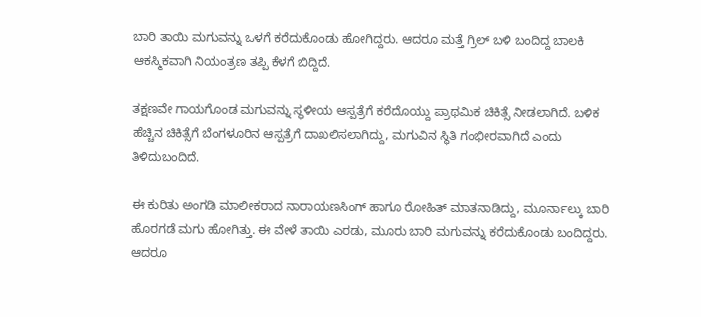ಬಾರಿ ತಾಯಿ ಮಗುವನ್ನು ಒಳಗೆ ಕರೆದುಕೊಂಡು ಹೋಗಿದ್ದರು. ಆದರೂ ಮತ್ತೆ ಗ್ರಿಲ್ ಬಳಿ ಬಂದಿದ್ದ ಬಾಲಕಿ ಆಕಸ್ಮಿಕವಾಗಿ ನಿಯಂತ್ರಣ ತಪ್ಪಿ ಕೆಳಗೆ ಬಿದ್ದಿದೆ.

ತಕ್ಷಣವೇ ಗಾಯಗೊಂಡ ಮಗುವನ್ನು ಸ್ಥಳೀಯ ಆಸ್ಪತ್ರೆಗೆ ಕರೆದೊಯ್ದು ಪ್ರಾಥಮಿಕ ಚಿಕಿತ್ಸೆ ನೀಡಲಾಗಿದೆ. ಬಳಿಕ ಹೆಚ್ಚಿನ ಚಿಕಿತ್ಸೆಗೆ ಬೆಂಗಳೂರಿನ ಆಸ್ಪತ್ರೆಗೆ ದಾಖಲಿಸಲಾಗಿದ್ದು, ಮಗುವಿನ ಸ್ಥಿತಿ ಗಂಭೀರವಾಗಿದೆ ಎಂದು ತಿಳಿದುಬಂದಿದೆ.

ಈ ಕುರಿತು ಅಂಗಡಿ ಮಾಲೀಕರಾದ ನಾರಾಯಣಸಿಂಗ್ ಹಾಗೂ ರೋಹಿತ್ ಮಾತನಾಡಿದ್ದು, ಮೂರ್ನಾಲ್ಕು ಬಾರಿ ಹೊರಗಡೆ ಮಗು ಹೋಗಿತ್ತು. ಈ ವೇಳೆ ತಾಯಿ ಎರಡು, ಮೂರು ಬಾರಿ ಮಗುವನ್ನು ಕರೆದುಕೊಂಡು ಬಂದಿದ್ದರು. ಆದರೂ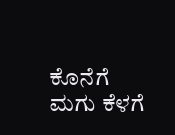ಕೊನೆಗೆ ಮಗು ಕೆಳಗೆ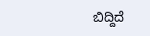ಬಿದ್ದಿದೆ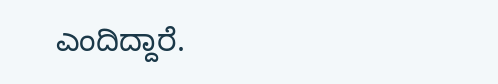ಎಂದಿದ್ದಾರೆ.